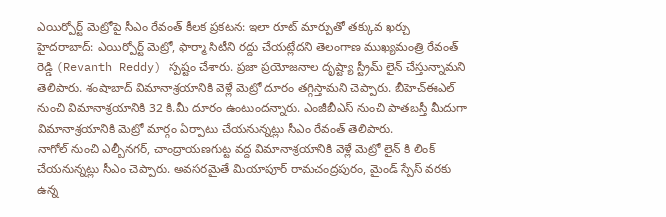ఎయిర్పోర్ట్ మెట్రోపై సీఎం రేవంత్ కీలక ప్రకటన: ఇలా రూట్ మార్పుతో తక్కువ ఖర్చు
హైదరాబాద్: ఎయిర్పోర్ట్ మెట్రో, ఫార్మా సిటీని రద్దు చేయట్లేదని తెలంగాణ ముఖ్యమంత్రి రేవంత్ రెడ్డి (Revanth Reddy) స్పష్టం చేశారు. ప్రజా ప్రయోజనాల దృష్ట్యా స్ట్రీమ్ లైన్ చేస్తున్నామని తెలిపారు. శంషాబాద్ విమానాశ్రయానికి వెళ్లే మెట్రో దూరం తగ్గిస్తామని చెప్పారు. బీహెచ్ఈఎల్ నుంచి విమానాశ్రయానికి 32 కి.మీ దూరం ఉంటుందన్నారు. ఎంజీబీఎస్ నుంచి పాతబస్తీ మీదుగా విమానాశ్రయానికి మెట్రో మార్గం ఏర్పాటు చేయనున్నట్లు సీఎం రేవంత్ తెలిపారు.
నాగోల్ నుంచి ఎల్బీనగర్, చాంద్రాయణగుట్ట వద్ద విమానాశ్రయానికి వెళ్లే మెట్రో లైన్ కి లింక్ చేయనున్నట్లు సీఎం చెప్పారు. అవసరమైతే మియాపూర్ రామచంద్రపురం, మైండ్ స్పేస్ వరకు ఉన్న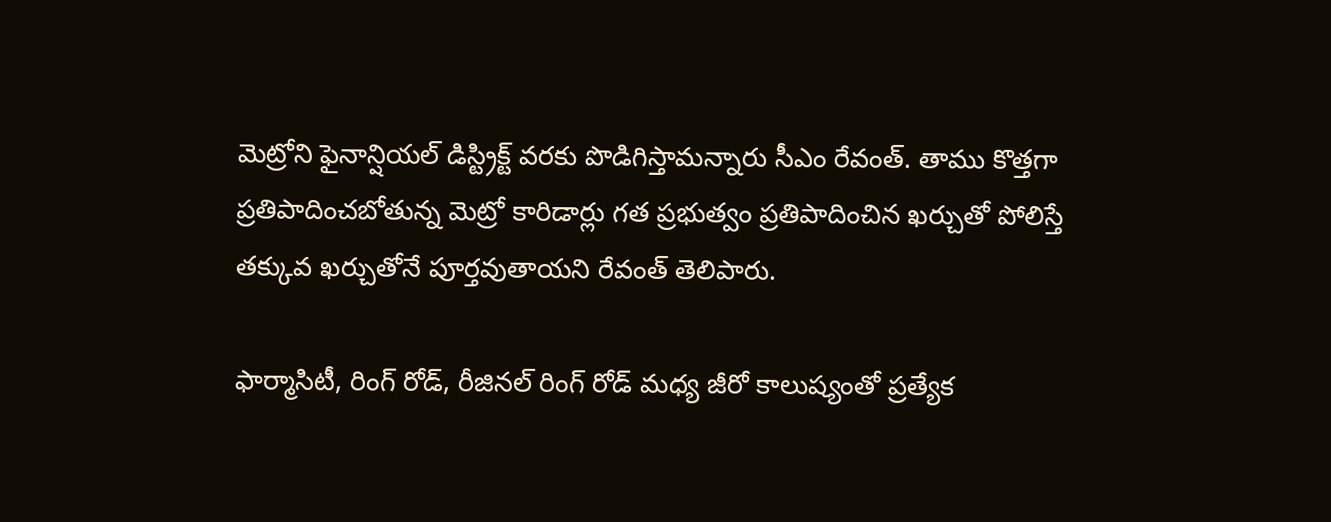మెట్రోని ఫైనాన్షియల్ డిస్ట్రిక్ట్ వరకు పొడిగిస్తామన్నారు సీఎం రేవంత్. తాము కొత్తగా ప్రతిపాదించబోతున్న మెట్రో కారిడార్లు గత ప్రభుత్వం ప్రతిపాదించిన ఖర్చుతో పోలిస్తే తక్కువ ఖర్చుతోనే పూర్తవుతాయని రేవంత్ తెలిపారు.

ఫార్మాసిటీ, రింగ్ రోడ్, రీజినల్ రింగ్ రోడ్ మధ్య జీరో కాలుష్యంతో ప్రత్యేక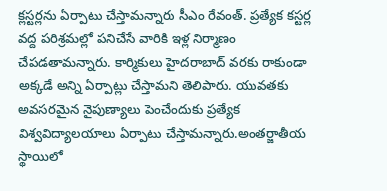క్లస్టర్లను ఏర్పాటు చేస్తామన్నారు సీఎం రేవంత్. ప్రత్యేక కస్టర్ల వద్ద పరిశ్రమల్లో పనిచేసే వారికి ఇళ్ల నిర్మాణం చేపడతామన్నారు. కార్మికులు హైదరాబాద్ వరకు రాకుండా అక్కడే అన్ని ఏర్పాట్లు చేస్తామని తెలిపారు. యువతకు అవసరమైన నైపుణ్యాలు పెంచేందుకు ప్రత్యేక విశ్వవిద్యాలయాలు ఏర్పాటు చేస్తామన్నారు.అంతర్జాతీయ స్థాయిలో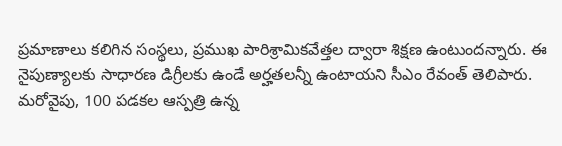ప్రమాణాలు కలిగిన సంస్థలు, ప్రముఖ పారిశ్రామికవేత్తల ద్వారా శిక్షణ ఉంటుందన్నారు. ఈ నైపుణ్యాలకు సాధారణ డిగ్రీలకు ఉండే అర్హతలన్నీ ఉంటాయని సీఎం రేవంత్ తెలిపారు.
మరోవైపు, 100 పడకల ఆస్పత్రి ఉన్న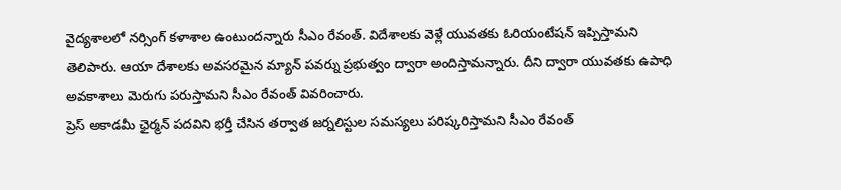వైద్యశాలలో నర్సింగ్ కళాశాల ఉంటుందన్నారు సీఎం రేవంత్. విదేశాలకు వెళ్లే యువతకు ఓరియంటేషన్ ఇప్పిస్తామని తెలిపారు. ఆయా దేశాలకు అవసరమైన మ్యాన్ పవర్ను ప్రభుత్వం ద్వారా అందిస్తామన్నారు. దీని ద్వారా యువతకు ఉపాధి అవకాశాలు మెరుగు పరుస్తామని సీఎం రేవంత్ వివరించారు.
ప్రెస్ అకాడమీ ఛైర్మన్ పదవిని భర్తీ చేసిన తర్వాత జర్నలిస్టుల సమస్యలు పరిష్కరిస్తామని సీఎం రేవంత్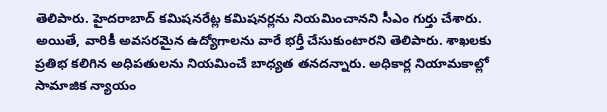తెలిపారు. హైదరాబాద్ కమిషనరేట్ల కమిషనర్లను నియమించానని సీఎం గుర్తు చేశారు. అయితే, వారికీ అవసరమైన ఉద్యోగాలను వారే భర్తీ చేసుకుంటారని తెలిపారు. శాఖలకు ప్రతిభ కలిగిన అధిపతులను నియమించే బాధ్యత తనదన్నారు. అధికార్ల నియామకాల్లో సామాజిక న్యాయం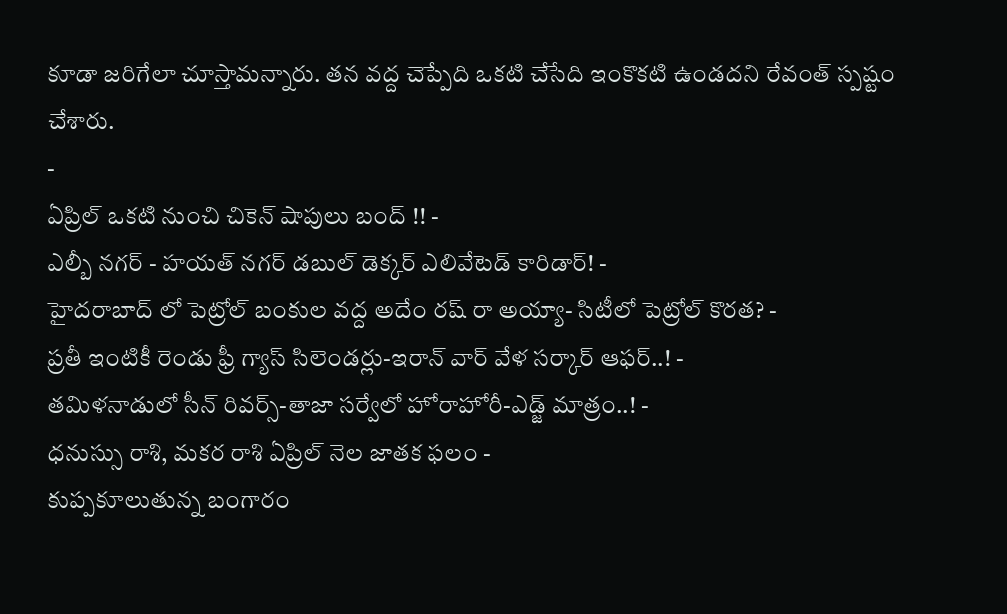కూడా జరిగేలా చూస్తామన్నారు. తన వద్ద చెప్పేది ఒకటి చేసేది ఇంకొకటి ఉండదని రేవంత్ స్పష్టం చేశారు.
-
ఏప్రిల్ ఒకటి నుంచి చికెన్ షాపులు బంద్ !! -
ఎల్బీ నగర్ - హయత్ నగర్ డబుల్ డెక్కర్ ఎలివేటెడ్ కారిడార్! -
హైదరాబాద్ లో పెట్రోల్ బంకుల వద్ద అదేం రష్ రా అయ్యా- సిటీలో పెట్రోల్ కొరత? -
ప్రతీ ఇంటికీ రెండు ఫ్రీ గ్యాస్ సిలెండర్లు-ఇరాన్ వార్ వేళ సర్కార్ ఆఫర్..! -
తమిళనాడులో సీన్ రివర్స్-తాజా సర్వేలో హోరాహోరీ-ఎడ్జ్ మాత్రం..! -
ధనుస్సు రాశి, మకర రాశి ఏప్రిల్ నెల జాతక ఫలం -
కుప్పకూలుతున్న బంగారం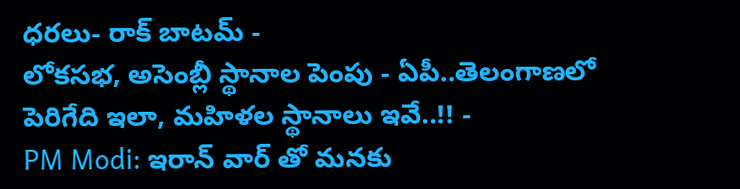ధరలు- రాక్ బాటమ్ -
లోకసభ, అసెంబ్లీ స్థానాల పెంపు - ఏపీ..తెలంగాణలో పెరిగేది ఇలా, మహిళల స్థానాలు ఇవే..!! -
PM Modi: ఇరాన్ వార్ తో మనకు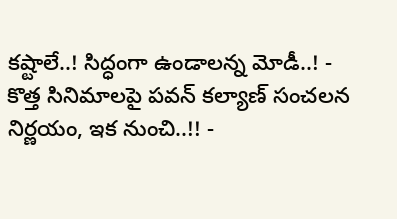కష్టాలే..! సిద్ధంగా ఉండాలన్న మోడీ..! -
కొత్త సినిమాలపై పవన్ కల్యాణ్ సంచలన నిర్ణయం, ఇక నుంచి..!! -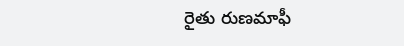రైతు రుణమాఫీ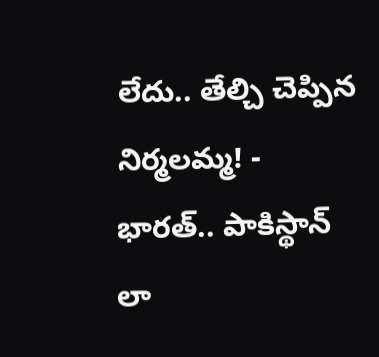లేదు.. తేల్చి చెప్పిన నిర్మలమ్మ! -
భారత్.. పాకిస్థాన్ లా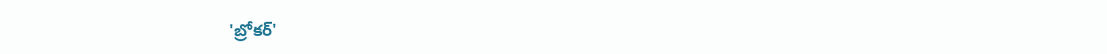'బ్రోకర్'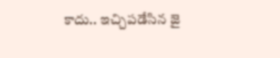కాదు.. ఇచ్చిపడేసిన జై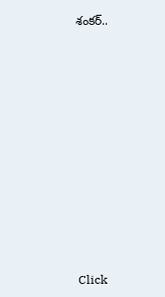శంకర్..











Click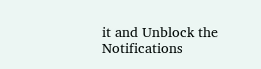it and Unblock the Notifications